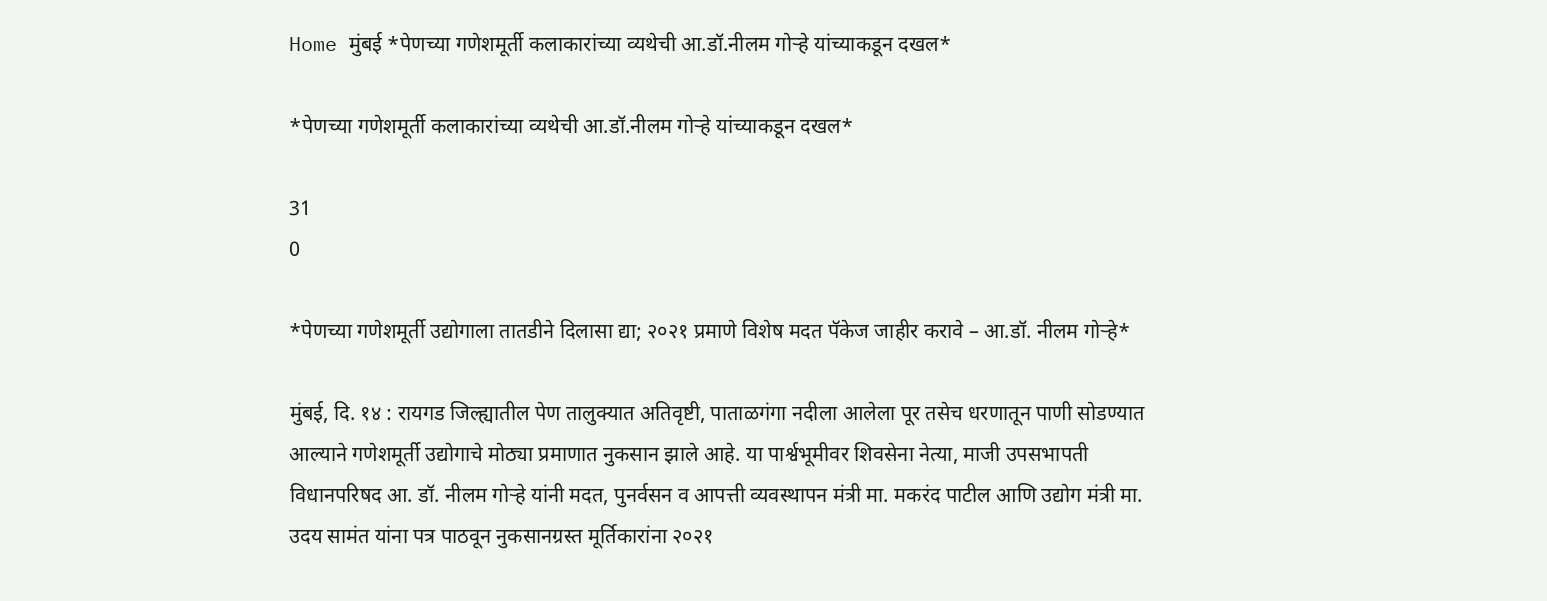Home मुंबई *पेणच्या गणेशमूर्ती कलाकारांच्या व्यथेची आ.डॉ.नीलम गोऱ्हे यांच्याकडून दखल*

*पेणच्या गणेशमूर्ती कलाकारांच्या व्यथेची आ.डॉ.नीलम गोऱ्हे यांच्याकडून दखल*

31
0

*पेणच्या गणेशमूर्ती उद्योगाला तातडीने दिलासा द्या; २०२१ प्रमाणे विशेष मदत पॅकेज जाहीर करावे – आ.डॉ. नीलम गोऱ्हे*

मुंबई, दि. १४ : रायगड जिल्ह्यातील पेण तालुक्यात अतिवृष्टी, पाताळगंगा नदीला आलेला पूर तसेच धरणातून पाणी सोडण्यात आल्याने गणेशमूर्ती उद्योगाचे मोठ्या प्रमाणात नुकसान झाले आहे. या पार्श्वभूमीवर शिवसेना नेत्या, माजी उपसभापती विधानपरिषद आ. डॉ. नीलम गोऱ्हे यांनी मदत, पुनर्वसन व आपत्ती व्यवस्थापन मंत्री मा. मकरंद पाटील आणि उद्योग मंत्री मा. उदय सामंत यांना पत्र पाठवून नुकसानग्रस्त मूर्तिकारांना २०२१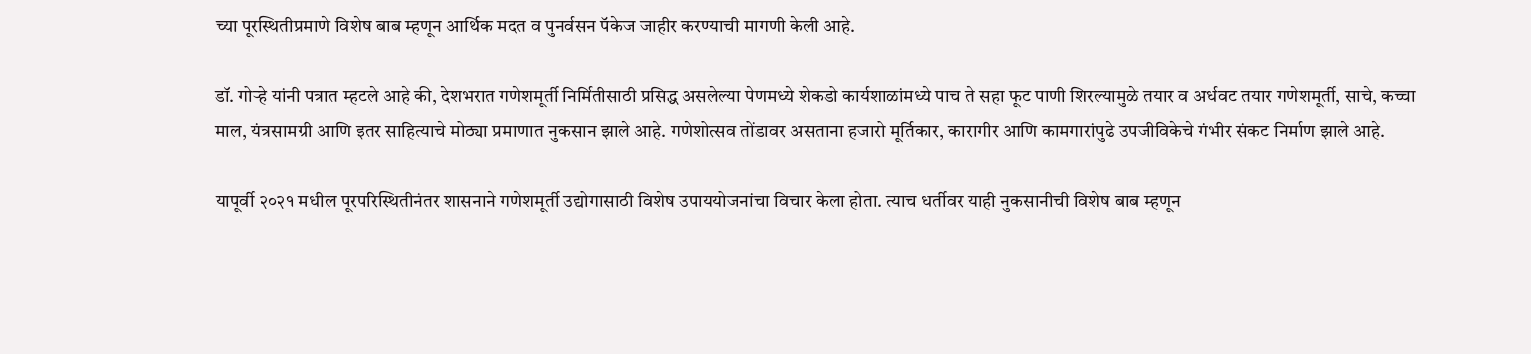च्या पूरस्थितीप्रमाणे विशेष बाब म्हणून आर्थिक मदत व पुनर्वसन पॅकेज जाहीर करण्याची मागणी केली आहे.

डॉ. गोऱ्हे यांनी पत्रात म्हटले आहे की, देशभरात गणेशमूर्ती निर्मितीसाठी प्रसिद्ध असलेल्या पेणमध्ये शेकडो कार्यशाळांमध्ये पाच ते सहा फूट पाणी शिरल्यामुळे तयार व अर्धवट तयार गणेशमूर्ती, साचे, कच्चा माल, यंत्रसामग्री आणि इतर साहित्याचे मोठ्या प्रमाणात नुकसान झाले आहे. गणेशोत्सव तोंडावर असताना हजारो मूर्तिकार, कारागीर आणि कामगारांपुढे उपजीविकेचे गंभीर संकट निर्माण झाले आहे.

यापूर्वी २०२१ मधील पूरपरिस्थितीनंतर शासनाने गणेशमूर्ती उद्योगासाठी विशेष उपाययोजनांचा विचार केला होता. त्याच धर्तीवर याही नुकसानीची विशेष बाब म्हणून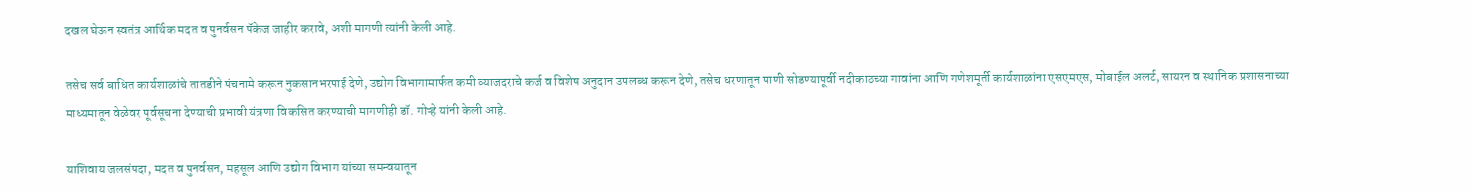दखल घेऊन स्वतंत्र आर्थिक मदत व पुनर्वसन पॅकेज जाहीर करावे, अशी मागणी त्यांनी केली आहे.

तसेच सर्व बाधित कार्यशाळांचे तातडीने पंचनामे करून नुकसानभरपाई देणे, उद्योग विभागामार्फत कमी व्याजदराचे कर्ज व विशेष अनुदान उपलब्ध करून देणे, तसेच धरणातून पाणी सोडण्यापूर्वी नदीकाठच्या गावांना आणि गणेशमूर्ती कार्यशाळांना एसएमएस, मोबाईल अलर्ट, सायरन व स्थानिक प्रशासनाच्या माध्यमातून वेळेवर पूर्वसूचना देण्याची प्रभावी यंत्रणा विकसित करण्याची मागणीही डॉ. गोऱ्हे यांनी केली आहे.

याशिवाय जलसंपदा, मदत व पुनर्वसन, महसूल आणि उद्योग विभाग यांच्या समन्वयातून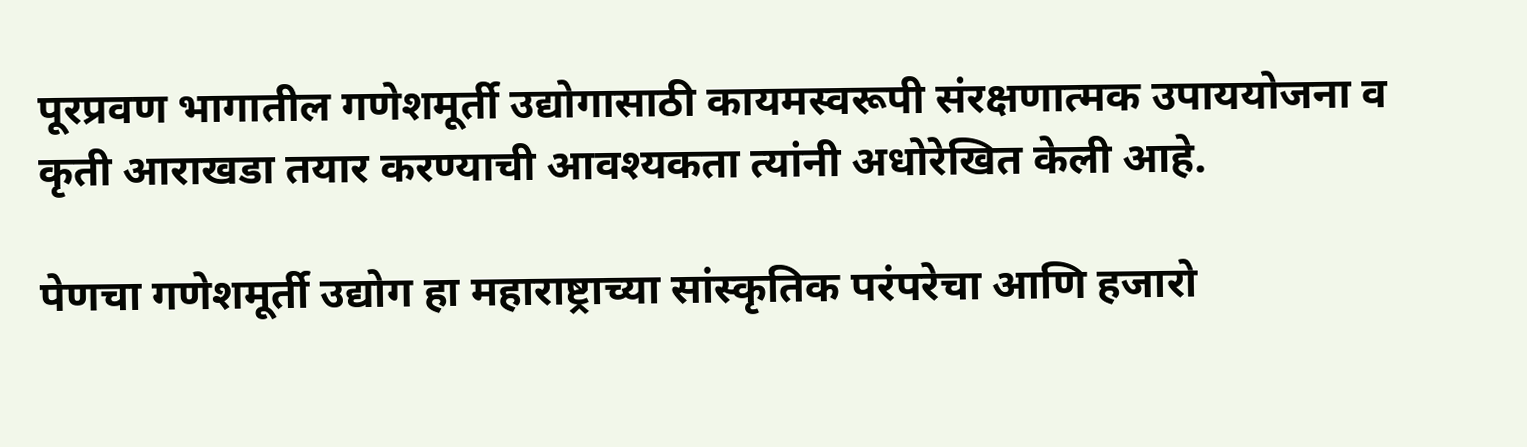पूरप्रवण भागातील गणेशमूर्ती उद्योगासाठी कायमस्वरूपी संरक्षणात्मक उपाययोजना व कृती आराखडा तयार करण्याची आवश्यकता त्यांनी अधोरेखित केली आहे.

पेणचा गणेशमूर्ती उद्योग हा महाराष्ट्राच्या सांस्कृतिक परंपरेचा आणि हजारो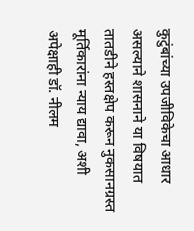कुटुंबांच्या उपजीविकेचा आधार असल्याने शासनाने या विषयात तातडीने हस्तक्षेप करून नुकसानग्रस्त मूर्तिकारांना न्याय द्यावा, अशी अपेक्षाही डॉ. नीलम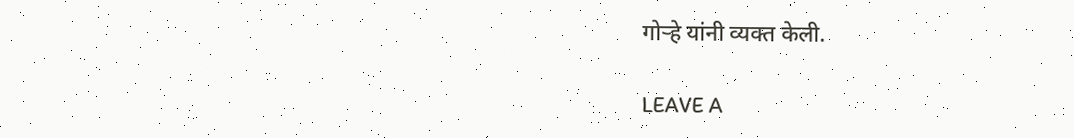गोऱ्हे यांनी व्यक्त केली.

LEAVE A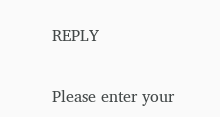REPLY

Please enter your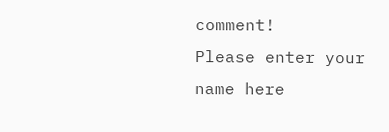comment!
Please enter your name here